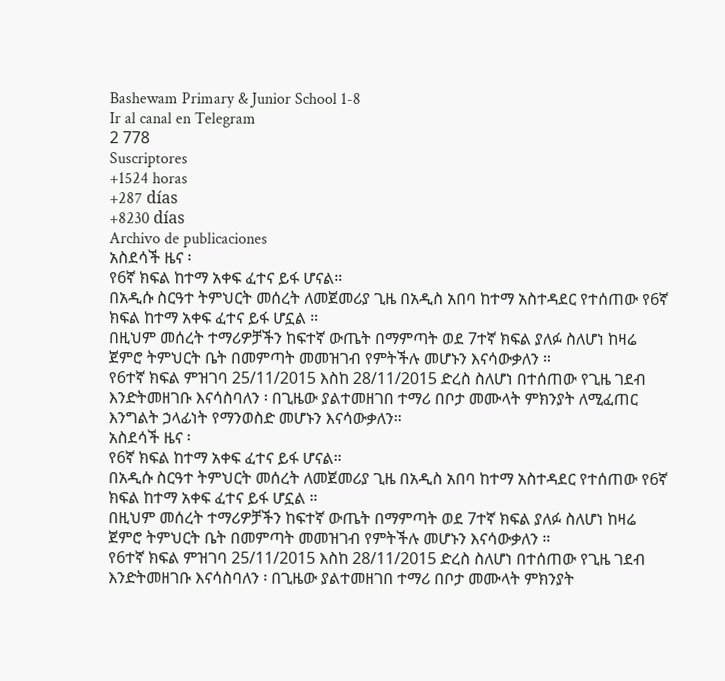Bashewam Primary & Junior School 1-8
Ir al canal en Telegram
2 778
Suscriptores
+1524 horas
+287 días
+8230 días
Archivo de publicaciones
አስደሳች ዜና ፡
የ6ኛ ክፍል ከተማ አቀፍ ፈተና ይፋ ሆናል።
በአዲሱ ስርዓተ ትምህርት መሰረት ለመጀመሪያ ጊዜ በአዲስ አበባ ከተማ አስተዳደር የተሰጠው የ6ኛ ክፍል ከተማ አቀፍ ፈተና ይፋ ሆኗል ።
በዚህም መሰረት ተማሪዎቻችን ከፍተኛ ውጤት በማምጣት ወደ 7ተኛ ክፍል ያለፉ ስለሆነ ከዛሬ ጀምሮ ትምህርት ቤት በመምጣት መመዝገብ የምትችሉ መሆኑን እናሳውቃለን ።
የ6ተኛ ክፍል ምዝገባ 25/11/2015 እስከ 28/11/2015 ድረስ ስለሆነ በተሰጠው የጊዜ ገደብ እንድትመዘገቡ እናሳስባለን ፡ በጊዜው ያልተመዘገበ ተማሪ በቦታ መሙላት ምክንያት ለሚፈጠር እንግልት ኃላፊነት የማንወስድ መሆኑን እናሳውቃለን።
አስደሳች ዜና ፡
የ6ኛ ክፍል ከተማ አቀፍ ፈተና ይፋ ሆናል።
በአዲሱ ስርዓተ ትምህርት መሰረት ለመጀመሪያ ጊዜ በአዲስ አበባ ከተማ አስተዳደር የተሰጠው የ6ኛ ክፍል ከተማ አቀፍ ፈተና ይፋ ሆኗል ።
በዚህም መሰረት ተማሪዎቻችን ከፍተኛ ውጤት በማምጣት ወደ 7ተኛ ክፍል ያለፉ ስለሆነ ከዛሬ ጀምሮ ትምህርት ቤት በመምጣት መመዝገብ የምትችሉ መሆኑን እናሳውቃለን ።
የ6ተኛ ክፍል ምዝገባ 25/11/2015 እስከ 28/11/2015 ድረስ ስለሆነ በተሰጠው የጊዜ ገደብ እንድትመዘገቡ እናሳስባለን ፡ በጊዜው ያልተመዘገበ ተማሪ በቦታ መሙላት ምክንያት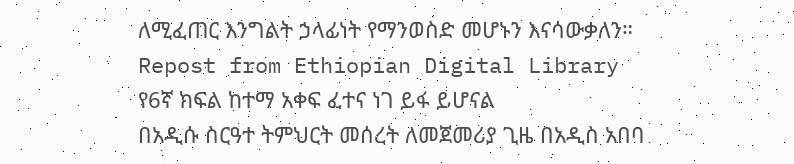ለሚፈጠር እንግልት ኃላፊነት የማንወስድ መሆኑን እናሳውቃለን።
Repost from Ethiopian Digital Library
የ6ኛ ክፍል ከተማ አቀፍ ፈተና ነገ ይፋ ይሆናል
በአዲሱ ስርዓተ ትምህርት መሰረት ለመጀመሪያ ጊዜ በአዲስ አበባ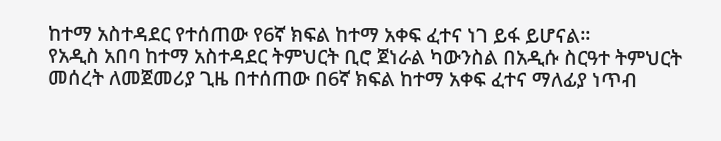ከተማ አስተዳደር የተሰጠው የ6ኛ ክፍል ከተማ አቀፍ ፈተና ነገ ይፋ ይሆናል፡፡
የአዲስ አበባ ከተማ አስተዳደር ትምህርት ቢሮ ጀነራል ካውንስል በአዲሱ ስርዓተ ትምህርት መሰረት ለመጀመሪያ ጊዜ በተሰጠው በ6ኛ ክፍል ከተማ አቀፍ ፈተና ማለፊያ ነጥብ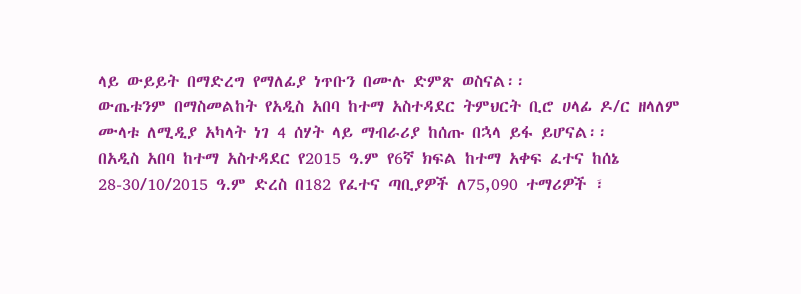ላይ ውይይት በማድረግ የማለፊያ ነጥቡን በሙሉ ድምጽ ወስናል፡፡
ውጤቱንም በማስመልከት የአዲስ አበባ ከተማ አስተዳደር ትምህርት ቢሮ ሀላፊ ዶ/ር ዘላለም ሙላቱ ለሚዲያ አካላት ነገ 4 ሰሃት ላይ ማብራሪያ ከሰጡ በኋላ ይፋ ይሆናል፡፡
በአዲስ አበባ ከተማ አስተዳደር የ2015 ዓ.ም የ6ኛ ክፍል ከተማ አቀፍ ፈተና ከሰኔ 28-30/10/2015 ዓ.ም ድረስ በ182 የፈተና ጣቢያዎች ለ75,090 ተማሪዎች ፣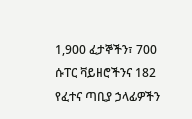1,900 ፈታኞችን፣ 700 ሱፐር ቫይዘሮችንና 182 የፈተና ጣቢያ ኃላፊዎችን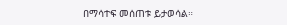በማሳተፍ መሰጠቱ ይታወሳል።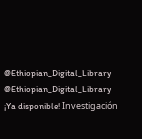@Ethiopian_Digital_Library
@Ethiopian_Digital_Library
¡Ya disponible! Investigación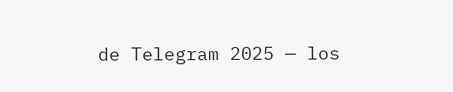de Telegram 2025 — los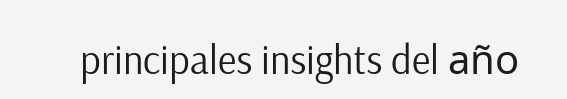principales insights del año